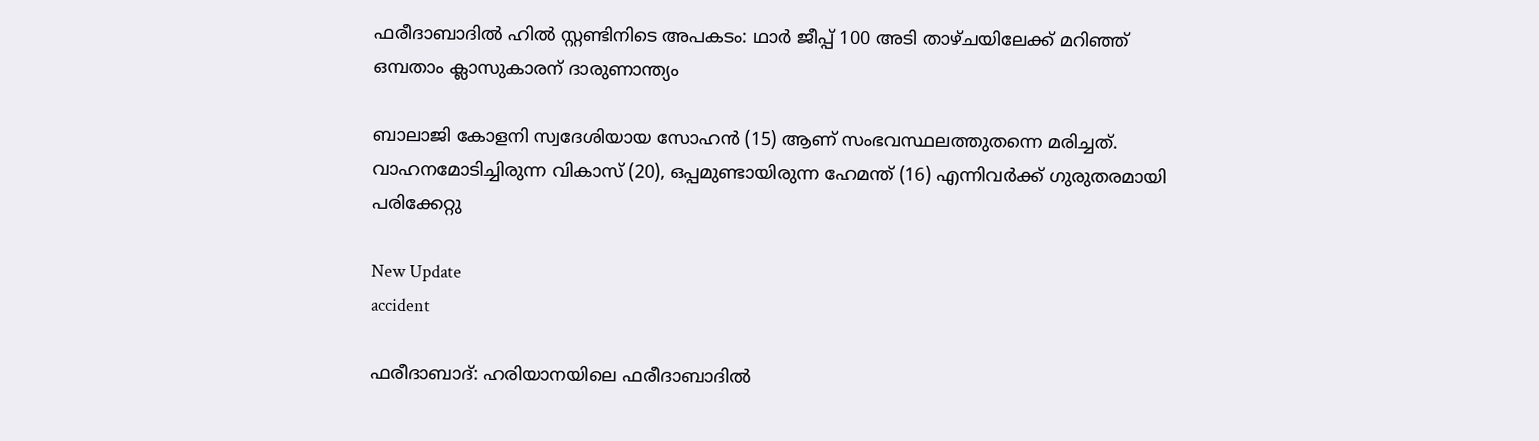ഫരീദാബാദിൽ ഹിൽ സ്റ്റണ്ടിനിടെ അപകടം: ഥാർ ജീപ്പ് 100 അടി താഴ്ചയിലേക്ക് മറിഞ്ഞ് ഒമ്പതാം ക്ലാസുകാരന് ദാരുണാന്ത്യം

ബാലാജി കോളനി സ്വദേശിയായ സോഹന്‍ (15) ആണ് സംഭവസ്ഥലത്തുതന്നെ മരിച്ചത്. വാഹനമോടിച്ചിരുന്ന വികാസ് (20), ഒപ്പമുണ്ടായിരുന്ന ഹേമന്ത് (16) എന്നിവര്‍ക്ക് ഗുരുതരമായി പരിക്കേറ്റു

New Update
accident

ഫരീദാബാദ്: ഹരിയാനയിലെ ഫരീദാബാദില്‍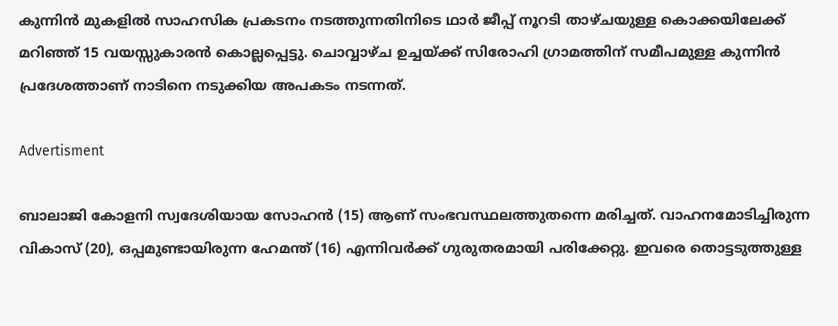കുന്നിന്‍ മുകളില്‍ സാഹസിക പ്രകടനം നടത്തുന്നതിനിടെ ഥാര്‍ ജീപ്പ് നൂറടി താഴ്ചയുള്ള കൊക്കയിലേക്ക് മറിഞ്ഞ് 15 വയസ്സുകാരന്‍ കൊല്ലപ്പെട്ടു. ചൊവ്വാഴ്ച ഉച്ചയ്ക്ക് സിരോഹി ഗ്രാമത്തിന് സമീപമുള്ള കുന്നിന്‍ പ്രദേശത്താണ് നാടിനെ നടുക്കിയ അപകടം നടന്നത്.

Advertisment

ബാലാജി കോളനി സ്വദേശിയായ സോഹന്‍ (15) ആണ് സംഭവസ്ഥലത്തുതന്നെ മരിച്ചത്. വാഹനമോടിച്ചിരുന്ന വികാസ് (20), ഒപ്പമുണ്ടായിരുന്ന ഹേമന്ത് (16) എന്നിവര്‍ക്ക് ഗുരുതരമായി പരിക്കേറ്റു. ഇവരെ തൊട്ടടുത്തുള്ള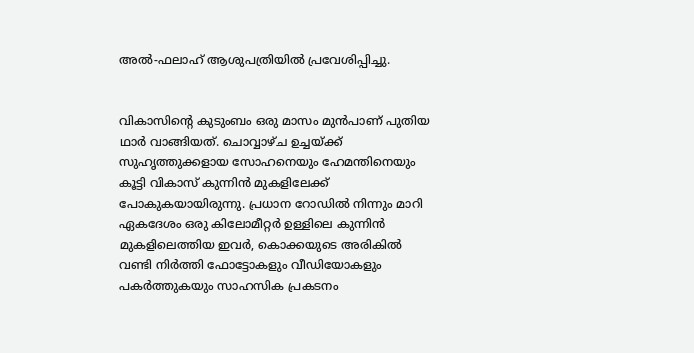അല്‍-ഫലാഹ് ആശുപത്രിയില്‍ പ്രവേശിപ്പിച്ചു.


വികാസിന്റെ കുടുംബം ഒരു മാസം മുന്‍പാണ് പുതിയ ഥാര്‍ വാങ്ങിയത്. ചൊവ്വാഴ്ച ഉച്ചയ്ക്ക് സുഹൃത്തുക്കളായ സോഹനെയും ഹേമന്തിനെയും കൂട്ടി വികാസ് കുന്നിന്‍ മുകളിലേക്ക് പോകുകയായിരുന്നു. പ്രധാന റോഡില്‍ നിന്നും മാറി ഏകദേശം ഒരു കിലോമീറ്റര്‍ ഉള്ളിലെ കുന്നിന്‍ മുകളിലെത്തിയ ഇവര്‍, കൊക്കയുടെ അരികില്‍ വണ്ടി നിര്‍ത്തി ഫോട്ടോകളും വീഡിയോകളും പകര്‍ത്തുകയും സാഹസിക പ്രകടനം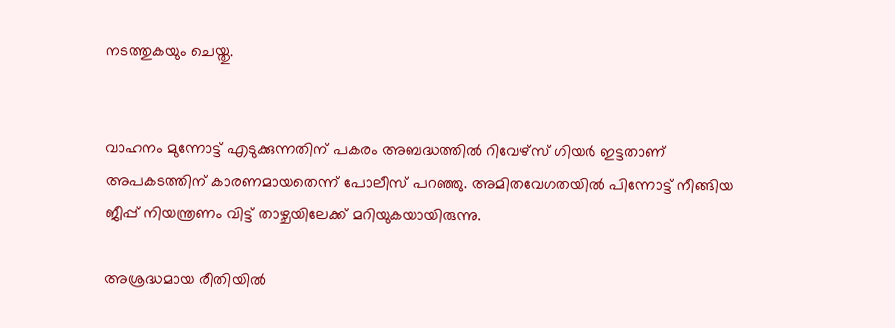നടത്തുകയും ചെയ്തു.


വാഹനം മുന്നോട്ട് എടുക്കുന്നതിന് പകരം അബദ്ധത്തില്‍ റിവേഴ്‌സ് ഗിയര്‍ ഇട്ടതാണ് അപകടത്തിന് കാരണമായതെന്ന് പോലീസ് പറഞ്ഞു. അമിതവേഗതയില്‍ പിന്നോട്ട് നീങ്ങിയ ജീപ്പ് നിയന്ത്രണം വിട്ട് താഴ്ചയിലേക്ക് മറിയുകയായിരുന്നു.

അശ്രദ്ധമായ രീതിയില്‍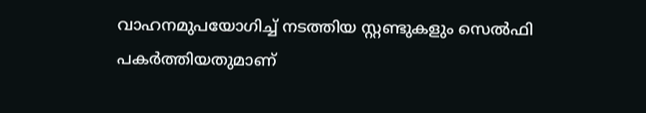വാഹനമുപയോഗിച്ച് നടത്തിയ സ്റ്റണ്ടുകളും സെല്‍ഫി പകര്‍ത്തിയതുമാണ്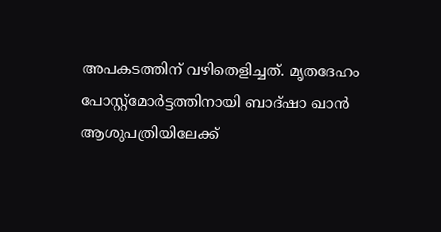അപകടത്തിന് വഴിതെളിച്ചത്. മൃതദേഹം പോസ്റ്റ്മോര്‍ട്ടത്തിനായി ബാദ്ഷാ ഖാന്‍ ആശുപത്രിയിലേക്ക്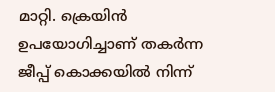മാറ്റി. ക്രെയിന്‍ ഉപയോഗിച്ചാണ് തകര്‍ന്ന ജീപ്പ് കൊക്കയില്‍ നിന്ന്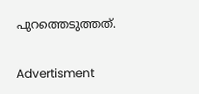പുറത്തെടുത്തത്.

Advertisment